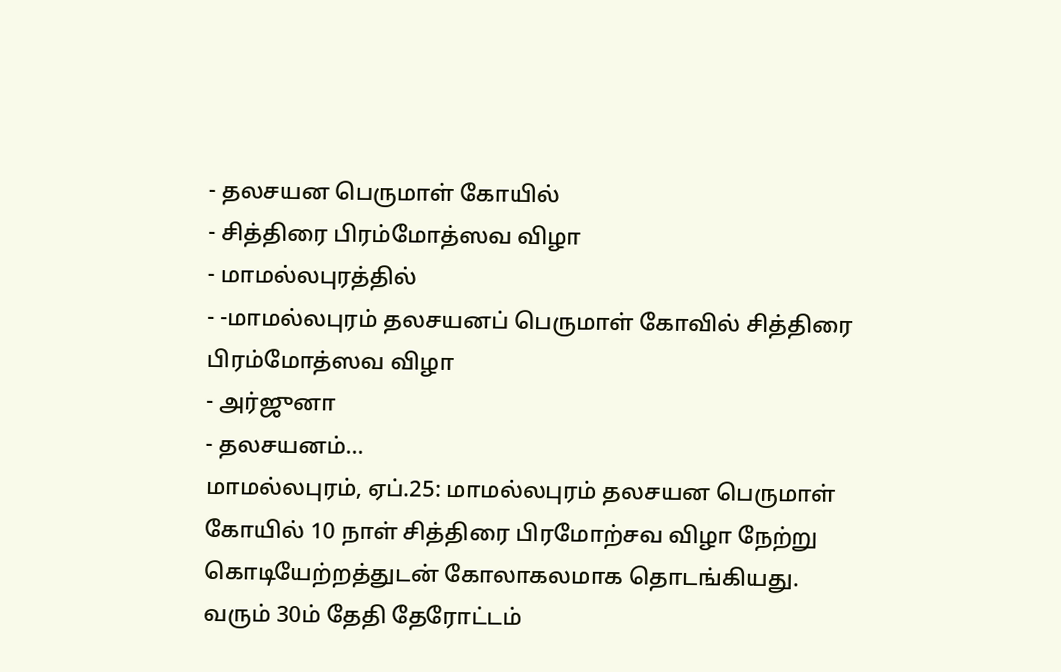- தலசயன பெருமாள் கோயில்
- சித்திரை பிரம்மோத்ஸவ விழா
- மாமல்லபுரத்தில்
- -மாமல்லபுரம் தலசயனப் பெருமாள் கோவில் சித்திரை பிரம்மோத்ஸவ விழா
- அர்ஜுனா
- தலசயனம்…
மாமல்லபுரம், ஏப்.25: மாமல்லபுரம் தலசயன பெருமாள் கோயில் 10 நாள் சித்திரை பிரமோற்சவ விழா நேற்று கொடியேற்றத்துடன் கோலாகலமாக தொடங்கியது. வரும் 30ம் தேதி தேரோட்டம்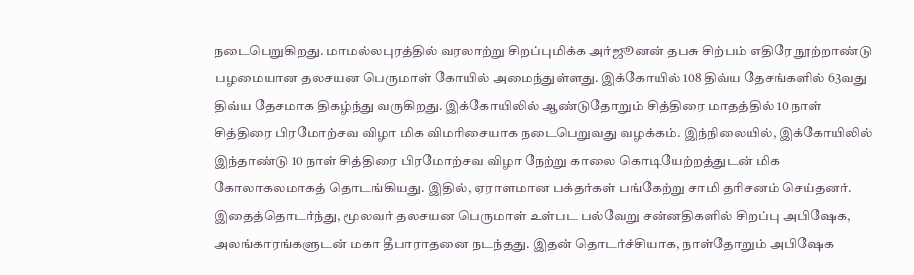நடைபெறுகிறது. மாமல்லபுரத்தில் வரலாற்று சிறப்புமிக்க அர்ஜூனன் தபசு சிற்பம் எதிரே நூற்றாண்டு பழமையான தலசயன பெருமாள் கோயில் அமைந்துள்ளது. இக்கோயில் 108 திவ்ய தேசங்களில் 63வது திவ்ய தேசமாக திகழ்ந்து வருகிறது. இக்கோயிலில் ஆண்டுதோறும் சித்திரை மாதத்தில் 10 நாள் சித்திரை பிரமோற்சவ விழா மிக விமரிசையாக நடைபெறுவது வழக்கம். இந்நிலையில், இக்கோயிலில் இந்தாண்டு 10 நாள் சித்திரை பிரமோற்சவ விழா நேற்று காலை கொடியேற்றத்துடன் மிக கோலாகலமாகத் தொடங்கியது. இதில், ஏராளமான பக்தர்கள் பங்கேற்று சாமி தரிசனம் செய்தனர்.
இதைத்தொடர்ந்து, மூலவர் தலசயன பெருமாள் உள்பட பல்வேறு சன்னதிகளில் சிறப்பு அபிஷேக, அலங்காரங்களுடன் மகா தீபாராதனை நடந்தது. இதன் தொடர்ச்சியாக, நாள்தோறும் அபிஷேக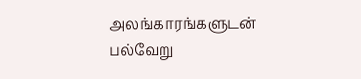அலங்காரங்களுடன் பல்வேறு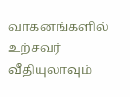வாகனங்களில் உற்சவர் வீதியுலாவும்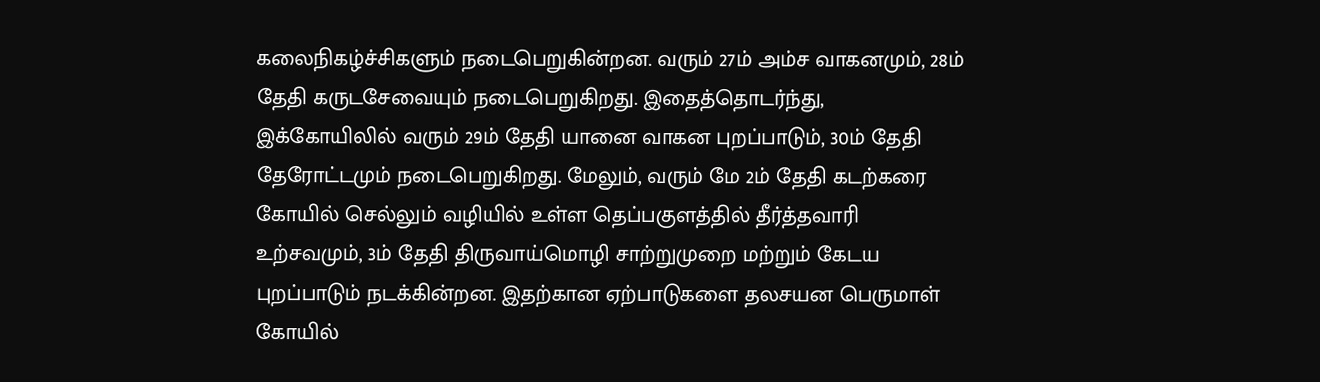கலைநிகழ்ச்சிகளும் நடைபெறுகின்றன. வரும் 27ம் அம்ச வாகனமும், 28ம் தேதி கருடசேவையும் நடைபெறுகிறது. இதைத்தொடர்ந்து, இக்கோயிலில் வரும் 29ம் தேதி யானை வாகன புறப்பாடும், 30ம் தேதி தேரோட்டமும் நடைபெறுகிறது. மேலும், வரும் மே 2ம் தேதி கடற்கரை கோயில் செல்லும் வழியில் உள்ள தெப்பகுளத்தில் தீர்த்தவாரி உற்சவமும், 3ம் தேதி திருவாய்மொழி சாற்றுமுறை மற்றும் கேடய புறப்பாடும் நடக்கின்றன. இதற்கான ஏற்பாடுகளை தலசயன பெருமாள் கோயில்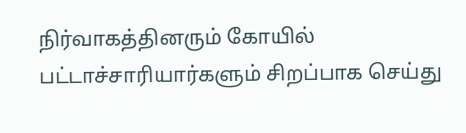நிர்வாகத்தினரும் கோயில் பட்டாச்சாரியார்களும் சிறப்பாக செய்து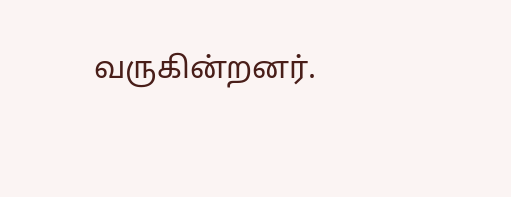வருகின்றனர்.